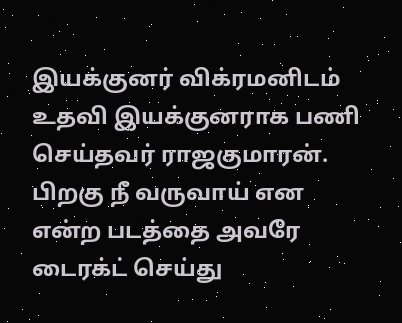இயக்குனர் விக்ரமனிடம் உதவி இயக்குனராக பணி செய்தவர் ராஜகுமாரன். பிறகு நீ வருவாய் என என்ற படத்தை அவரே டைரக்ட் செய்து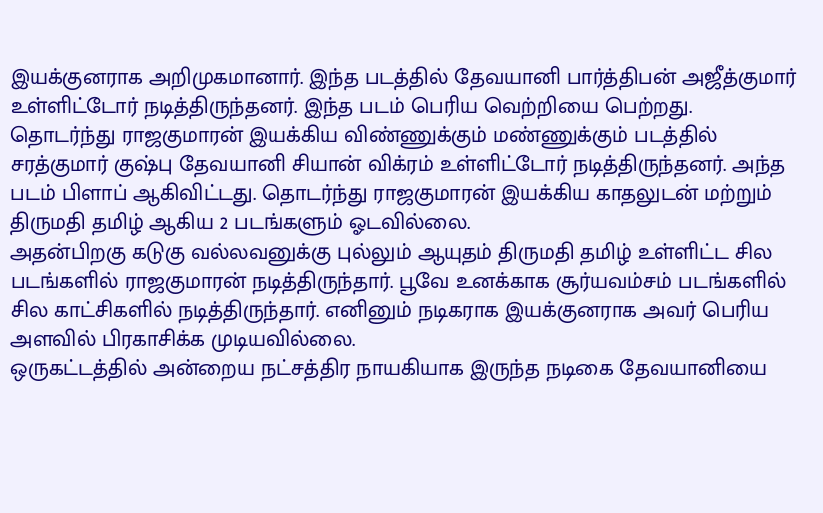இயக்குனராக அறிமுகமானார். இந்த படத்தில் தேவயானி பார்த்திபன் அஜீத்குமார் உள்ளிட்டோர் நடித்திருந்தனர். இந்த படம் பெரிய வெற்றியை பெற்றது.
தொடர்ந்து ராஜகுமாரன் இயக்கிய விண்ணுக்கும் மண்ணுக்கும் படத்தில் சரத்குமார் குஷ்பு தேவயானி சியான் விக்ரம் உள்ளிட்டோர் நடித்திருந்தனர். அந்த படம் பிளாப் ஆகிவிட்டது. தொடர்ந்து ராஜகுமாரன் இயக்கிய காதலுடன் மற்றும் திருமதி தமிழ் ஆகிய 2 படங்களும் ஓடவில்லை.
அதன்பிறகு கடுகு வல்லவனுக்கு புல்லும் ஆயுதம் திருமதி தமிழ் உள்ளிட்ட சில படங்களில் ராஜகுமாரன் நடித்திருந்தார். பூவே உனக்காக சூர்யவம்சம் படங்களில் சில காட்சிகளில் நடித்திருந்தார். எனினும் நடிகராக இயக்குனராக அவர் பெரிய அளவில் பிரகாசிக்க முடியவில்லை.
ஒருகட்டத்தில் அன்றைய நட்சத்திர நாயகியாக இருந்த நடிகை தேவயானியை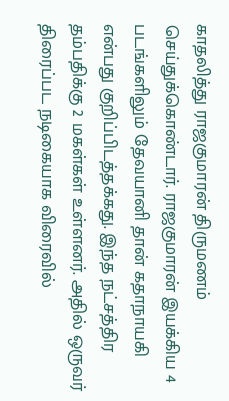காதலித்து ராஜகுமாரன் திருமணம் செய்துக்கொண்டார். ராஜகுமாரன் இயக்கிய 4 படங்களிலும் தேவயானி தான் கதாநாயகி என்பது குறிப்பிடத்தக்கது. இந்த நட்சத்திர தம்பதிக்கு 2 மகள்கள் உள்ளனர். அதில் ஒருவர் திரைப்பட நடிகையாக விரைவில்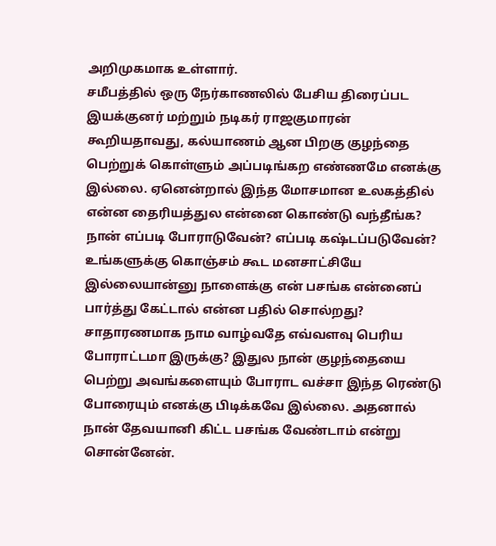அறிமுகமாக உள்ளார்.
சமீபத்தில் ஒரு நேர்காணலில் பேசிய திரைப்பட இயக்குனர் மற்றும் நடிகர் ராஜகுமாரன் கூறியதாவது, கல்யாணம் ஆன பிறகு குழந்தை பெற்றுக் கொள்ளும் அப்படிங்கற எண்ணமே எனக்கு இல்லை. ஏனென்றால் இந்த மோசமான உலகத்தில் என்ன தைரியத்துல என்னை கொண்டு வந்தீங்க? நான் எப்படி போராடுவேன்? எப்படி கஷ்டப்படுவேன்? உங்களுக்கு கொஞ்சம் கூட மனசாட்சியே இல்லையான்னு நாளைக்கு என் பசங்க என்னைப் பார்த்து கேட்டால் என்ன பதில் சொல்றது?
சாதாரணமாக நாம வாழ்வதே எவ்வளவு பெரிய போராட்டமா இருக்கு? இதுல நான் குழந்தையை பெற்று அவங்களையும் போராட வச்சா இந்த ரெண்டு போரையும் எனக்கு பிடிக்கவே இல்லை. அதனால் நான் தேவயானி கிட்ட பசங்க வேண்டாம் என்று சொன்னேன்.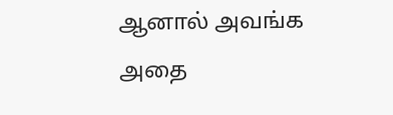ஆனால் அவங்க அதை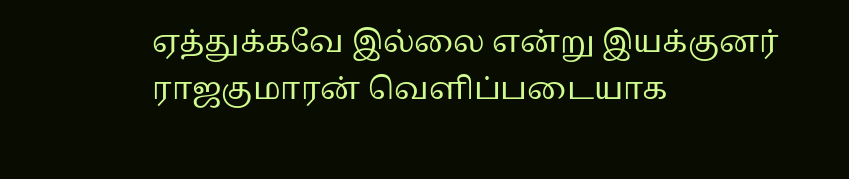ஏத்துக்கவே இல்லை என்று இயக்குனர் ராஜகுமாரன் வெளிப்படையாக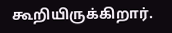கூறியிருக்கிறார்.